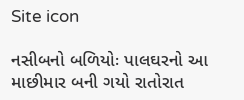Site icon

નસીબનો બળિયોઃ પાલઘરનો આ માછીમાર બની ગયો રાતોરાત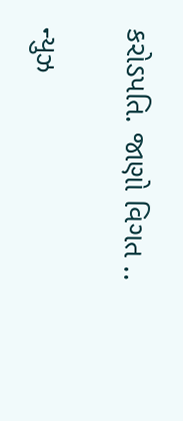કરોડપતિ. જાણો વિગત ..

ન્યુઝ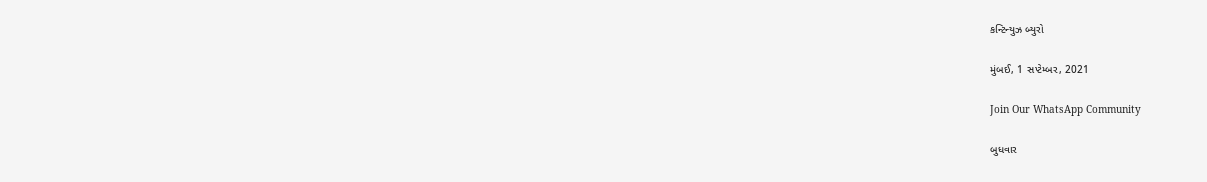કન્ટિન્યુઝ બ્યુરો

મુંબઈ, 1 સપ્ટેમ્બર, 2021

Join Our WhatsApp Community

બુધવાર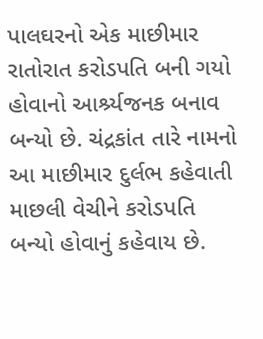પાલઘરનો એક માછીમાર રાતોરાત કરોડપતિ બની ગયો હોવાનો આર્શ્ર્યજનક બનાવ બન્યો છે. ચંદ્રકાંત તારે નામનો આ માછીમાર દુર્લભ કહેવાતી માછલી વેચીને કરોડપતિ બન્યો હોવાનું કહેવાય છે.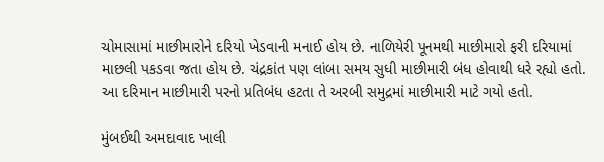ચોમાસામાં માછીમારોને દરિયો ખેડવાની મનાઈ હોય છે. નાળિયેરી પૂનમથી માછીમારો ફરી દરિયામાં માછલી પકડવા જતા હોય છે. ચંદ્રકાંત પણ લાંબા સમય સુધી માછીમારી બંધ હોવાથી ધરે રહ્યો હતો. આ દરિમાન માછીમારી પરનો પ્રતિબંધ હટતા તે અરબી સમુદ્રમાં માછીમારી માટે ગયો હતો.

મુંબઈથી અમદાવાદ ખાલી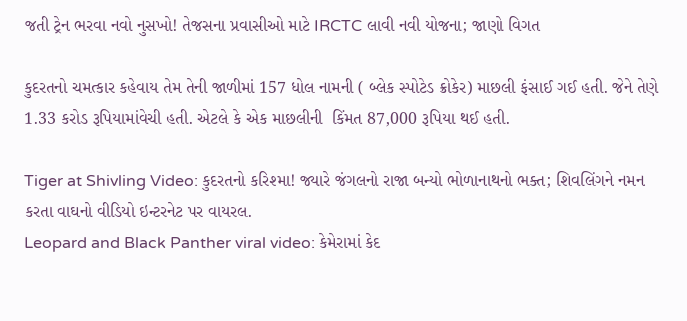જતી ટ્રેન ભરવા નવો નુસખો! તેજસના પ્રવાસીઓ માટે IRCTC લાવી નવી યોજના; જાણો વિગત

કુદરતનો ચમત્કાર કહેવાય તેમ તેની જાળીમાં 157 ધોલ નામની ( બ્લેક સ્પોટેડ ક્રોકેર) માછલી ફંસાઈ ગઈ હતી. જેને તેણે  1.33 કરોડ રૂપિયામાંવેચી હતી. એટલે કે એક માછલીની  કિંમત 87,000 રૂપિયા થઈ હતી.

Tiger at Shivling Video: કુદરતનો કરિશ્મા! જ્યારે જંગલનો રાજા બન્યો ભોળાનાથનો ભક્ત; શિવલિંગને નમન કરતા વાઘનો વીડિયો ઇન્ટરનેટ પર વાયરલ.
Leopard and Black Panther viral video: કેમેરામાં કેદ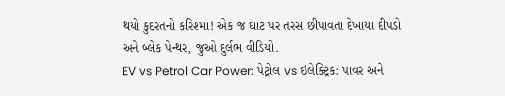થયો કુદરતનો કરિશ્મા! એક જ ઘાટ પર તરસ છીપાવતા દેખાયા દીપડો અને બ્લેક પેન્થર, જુઓ દુર્લભ વીડિયો.
EV vs Petrol Car Power: પેટ્રોલ vs ઇલેક્ટ્રિક: પાવર અને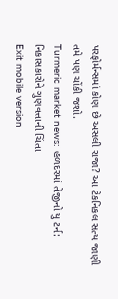પરફોર્મન્સમાં કોણ છે અસલી રાજા? આ ટેકનિકલ સત્ય જાણી તમે પણ ચોંકી જશો.
Turmeric market news: હળદરમાં તેજીનો યુ ટર્ન: નિકાસકારોને ગુણવત્તાની ચિંતા
Exit mobile version